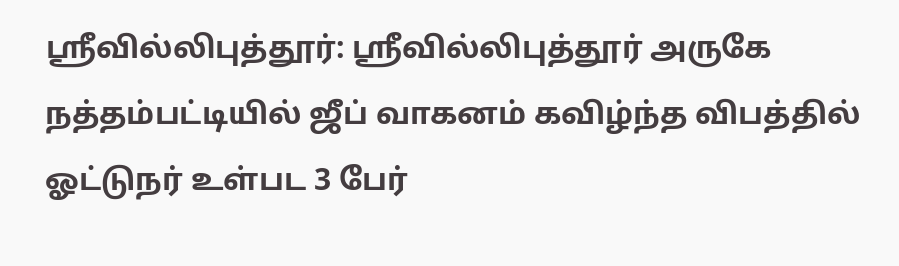ஸ்ரீவில்லிபுத்தூர்: ஸ்ரீவில்லிபுத்தூர் அருகே நத்தம்பட்டியில் ஜீப் வாகனம் கவிழ்ந்த விபத்தில் ஓட்டுநர் உள்பட 3 பேர்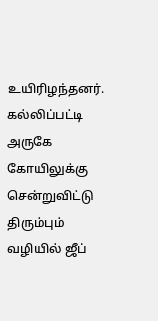உயிரிழந்தனர். கல்லிப்பட்டி அருகே கோயிலுக்கு சென்றுவிட்டு திரும்பும் வழியில் ஜீப்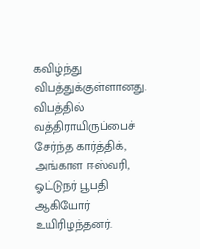கவிழ்ந்து விபத்துக்குள்ளானது. விபத்தில் வத்திராயிருப்பைச் சேர்ந்த கார்த்திக், அங்காள ஈஸ்வரி, ஓட்டுநர் பூபதி ஆகியோர் உயிரிழந்தனர்.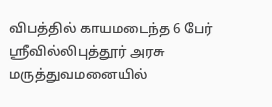விபத்தில் காயமடைந்த 6 பேர் ஸ்ரீவில்லிபுத்தூர் அரசு மருத்துவமனையில்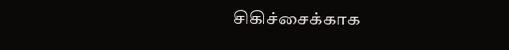சிகிச்சைக்காக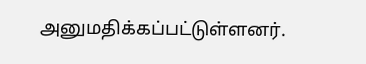அனுமதிக்கப்பட்டுள்ளனர்.